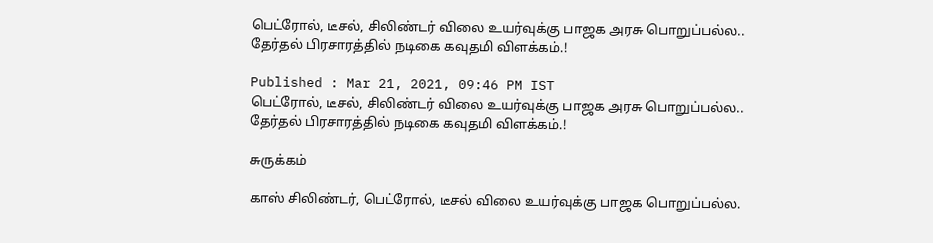பெட்ரோல், டீசல், சிலிண்டர் விலை உயர்வுக்கு பாஜக அரசு பொறுப்பல்ல.. தேர்தல் பிரசாரத்தில் நடிகை கவுதமி விளக்கம்.!

Published : Mar 21, 2021, 09:46 PM IST
பெட்ரோல், டீசல், சிலிண்டர் விலை உயர்வுக்கு பாஜக அரசு பொறுப்பல்ல.. தேர்தல் பிரசாரத்தில் நடிகை கவுதமி விளக்கம்.!

சுருக்கம்

காஸ் சிலிண்டர், பெட்ரோல், டீசல் விலை உயர்வுக்கு பாஜக பொறுப்பல்ல.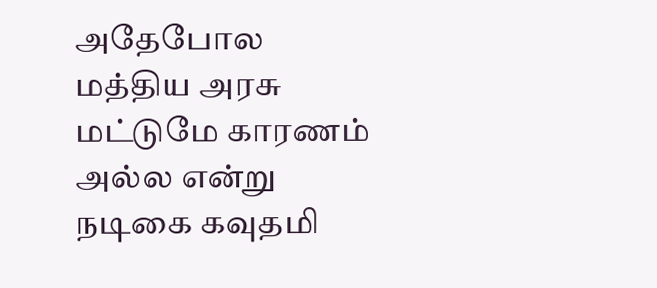அதேபோல மத்திய அரசு மட்டுமே காரணம் அல்ல என்று நடிகை கவுதமி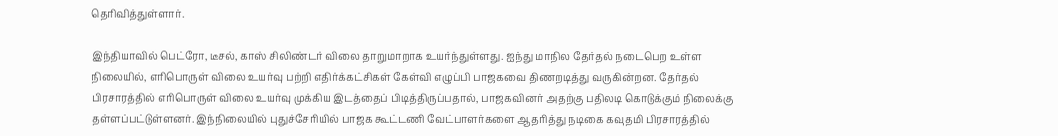தெரிவித்துள்ளார்.

இந்தியாவில் பெட்ரோ, டீசல், காஸ் சிலிண்டர் விலை தாறுமாறாக உயர்ந்துள்ளது. ஐந்து மாநில தேர்தல் நடைபெற உள்ள நிலையில், எரிபொருள் விலை உயர்வு பற்றி எதிர்க்கட்சிகள் கேள்வி எழுப்பி பாஜகவை திணறடித்து வருகின்றன. தேர்தல் பிரசாரத்தில் எரிபொருள் விலை உயர்வு முக்கிய இடத்தைப் பிடித்திருப்பதால், பாஜகவினர் அதற்கு பதிலடி கொடுக்கும் நிலைக்கு தள்ளப்பட்டுள்ளனர். இந்நிலையில் புதுச்சேரியில் பாஜக கூட்டணி வேட்பாளர்களை ஆதரித்து நடிகை கவுதமி பிரசாரத்தில்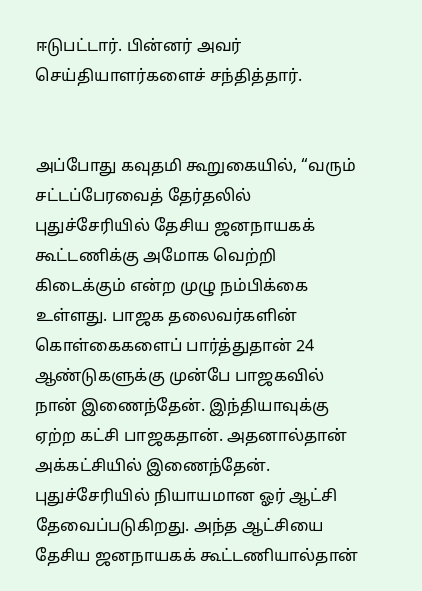ஈடுபட்டார். பின்னர் அவர் செய்தியாளர்களைச் சந்தித்தார்.


அப்போது கவுதமி கூறுகையில், “வரும் சட்டப்பேரவைத் தேர்தலில் புதுச்சேரியில் தேசிய ஜனநாயகக் கூட்டணிக்கு அமோக வெற்றி கிடைக்கும் என்ற முழு நம்பிக்கை உள்ளது. பாஜக தலைவர்களின் கொள்கைகளைப் பார்த்துதான் 24 ஆண்டுகளுக்கு முன்பே பாஜகவில் நான் இணைந்தேன். இந்தியாவுக்கு ஏற்ற கட்சி பாஜகதான். அதனால்தான் அக்கட்சியில் இணைந்தேன். புதுச்சேரியில் நியாயமான ஓர் ஆட்சி தேவைப்படுகிறது. அந்த ஆட்சியை தேசிய ஜனநாயகக் கூட்டணியால்தான்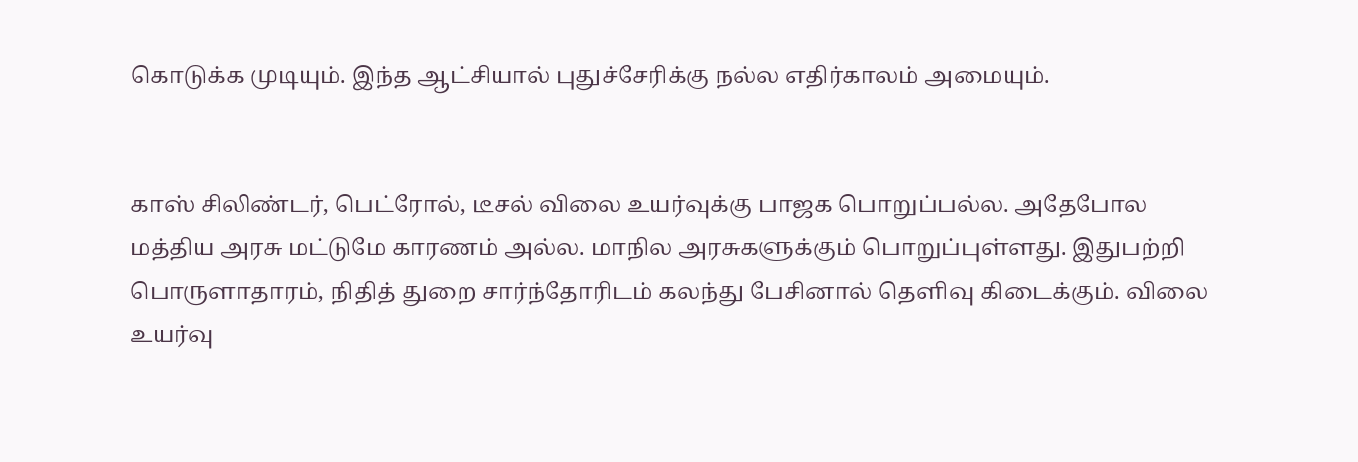கொடுக்க முடியும். இந்த ஆட்சியால் புதுச்சேரிக்கு நல்ல எதிர்காலம் அமையும்.


காஸ் சிலிண்டர், பெட்ரோல், டீசல் விலை உயர்வுக்கு பாஜக பொறுப்பல்ல. அதேபோல மத்திய அரசு மட்டுமே காரணம் அல்ல. மாநில அரசுகளுக்கும் பொறுப்புள்ளது. இதுபற்றி பொருளாதாரம், நிதித் துறை சார்ந்தோரிடம் கலந்து பேசினால் தெளிவு கிடைக்கும். விலை உயர்வு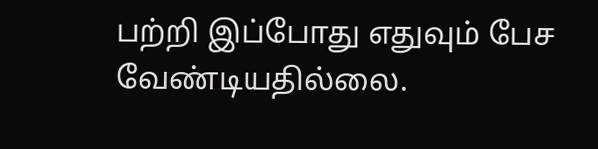பற்றி இப்போது எதுவும் பேச வேண்டியதில்லை.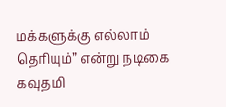மக்களுக்கு எல்லாம் தெரியும்” என்று நடிகை கவுதமி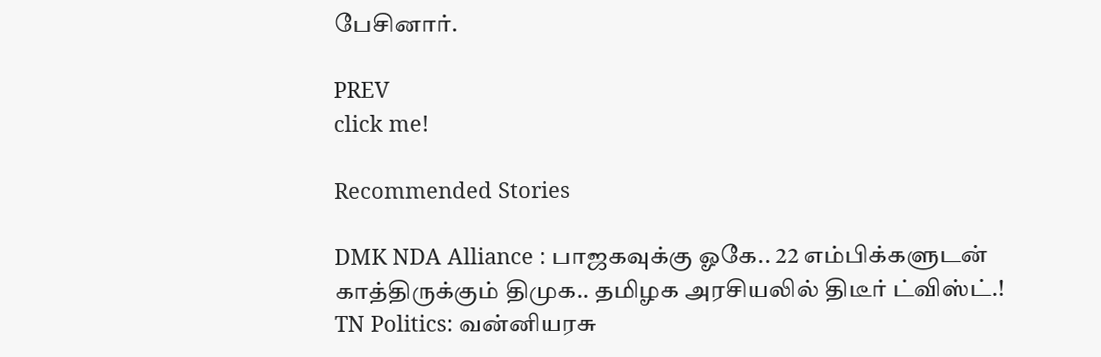பேசினார்.

PREV
click me!

Recommended Stories

DMK NDA Alliance : பாஜகவுக்கு ஓகே.. 22 எம்பிக்களுடன் காத்திருக்கும் திமுக.. தமிழக அரசியலில் திடீர் ட்விஸ்ட்.!
TN Politics: வன்னியரசு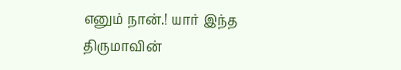எனும் நான்.! யார் இந்த திருமாவின்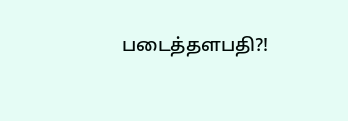படைத்தளபதி?!